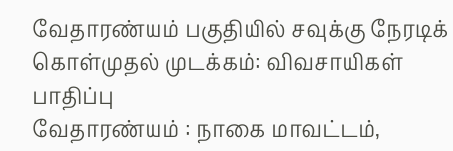வேதாரண்யம் பகுதியில் சவுக்கு நேரடிக் கொள்முதல் முடக்கம்: விவசாயிகள் பாதிப்பு
வேதாரண்யம் : நாகை மாவட்டம்,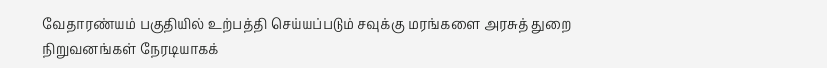வேதாரண்யம் பகுதியில் உற்பத்தி செய்யப்படும் சவுக்கு மரங்களை அரசுத் துறை நிறுவனங்கள் நேரடியாகக்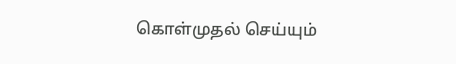கொள்முதல் செய்யும்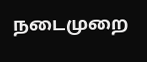நடைமுறை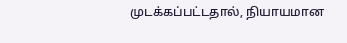முடக்கப்பட்டதால், நியாயமான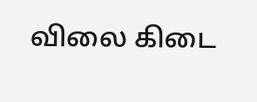விலை கிடை